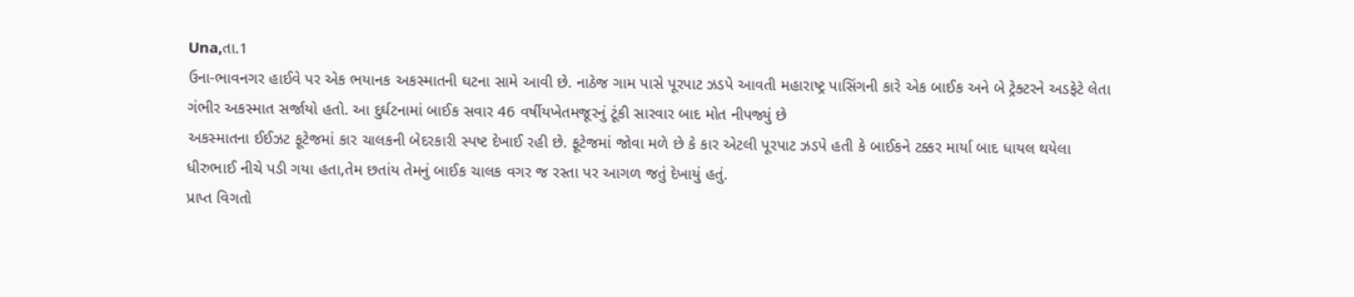Una,તા.1
ઉના-ભાવનગર હાઈવે પર એક ભયાનક અકસ્માતની ઘટના સામે આવી છે. નાઠેજ ગામ પાસે પૂરપાટ ઝડપે આવતી મહારાષ્ટ્ર પાસિંગની કારે એક બાઈક અને બે ટ્રેક્ટરને અડફેટે લેતા ગંભીર અકસ્માત સર્જાયો હતો. આ દુર્ઘટનામાં બાઈક સવાર 46 વર્ષીયખેતમજૂરનું ટૂંકી સારવાર બાદ મોત નીપજ્યું છે
અકસ્માતના ઈઈઝટ ફૂટેજમાં કાર ચાલકની બેદરકારી સ્પષ્ટ દેખાઈ રહી છે. ફૂટેજમાં જોવા મળે છે કે કાર એટલી પૂરપાટ ઝડપે હતી કે બાઈકને ટક્કર માર્યા બાદ ધાયલ થયેલા ધીરુભાઈ નીચે પડી ગયા હતા,તેમ છતાંય તેમનું બાઈક ચાલક વગર જ રસ્તા પર આગળ જતું દેખાયું હતું.
પ્રાપ્ત વિગતો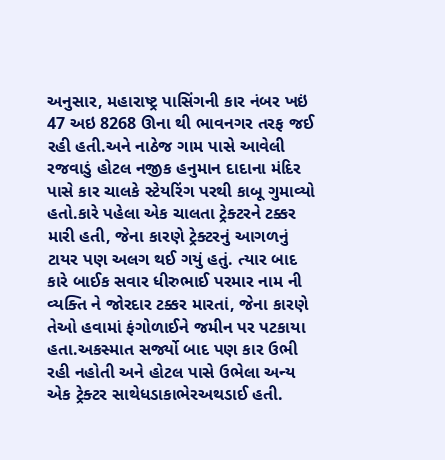અનુસાર, મહારાષ્ટ્ર પાસિંગની કાર નંબર ખઇં 47 અઇ 8268 ઊના થી ભાવનગર તરફ જઈ રહી હતી.અને નાઠેજ ગામ પાસે આવેલી રજવાડું હોટલ નજીક હનુમાન દાદાના મંદિર પાસે કાર ચાલકે સ્ટેયરિંગ પરથી કાબૂ ગુમાવ્યો હતો.કારે પહેલા એક ચાલતા ટ્રેક્ટરને ટક્કર મારી હતી, જેના કારણે ટ્રેક્ટરનું આગળનું ટાયર પણ અલગ થઈ ગયું હતું. ત્યાર બાદ કારે બાઈક સવાર ધીરુભાઈ પરમાર નામ ની વ્યક્તિ ને જોરદાર ટક્કર મારતાં, જેના કારણે તેઓ હવામાં ફંગોળાઈને જમીન પર પટકાયા હતા.અકસ્માત સર્જ્યો બાદ પણ કાર ઉભી રહી નહોતી અને હોટલ પાસે ઉભેલા અન્ય એક ટ્રેક્ટર સાથેધડાકાભેરઅથડાઈ હતી.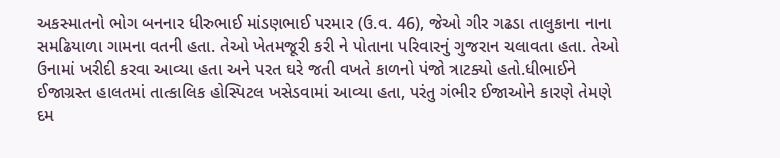અકસ્માતનો ભોગ બનનાર ધીરુભાઈ માંડણભાઈ પરમાર (ઉ.વ. 46), જેઓ ગીર ગઢડા તાલુકાના નાના સમઢિયાળા ગામના વતની હતા. તેઓ ખેતમજૂરી કરી ને પોતાના પરિવારનું ગુજરાન ચલાવતા હતા. તેઓ ઉનામાં ખરીદી કરવા આવ્યા હતા અને પરત ઘરે જતી વખતે કાળનો પંજો ત્રાટક્યો હતો.ધીભાઈને ઈજાગ્રસ્ત હાલતમાં તાત્કાલિક હોસ્પિટલ ખસેડવામાં આવ્યા હતા, પરંતુ ગંભીર ઈજાઓને કારણે તેમણે દમ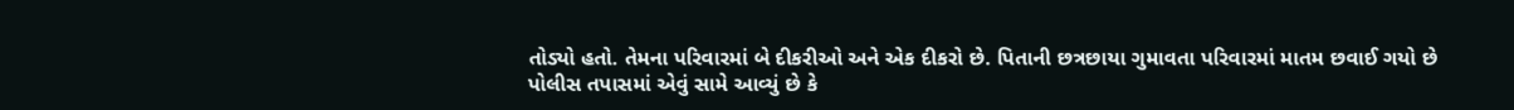તોડ્યો હતો. તેમના પરિવારમાં બે દીકરીઓ અને એક દીકરો છે. પિતાની છત્રછાયા ગુમાવતા પરિવારમાં માતમ છવાઈ ગયો છે
પોલીસ તપાસમાં એવું સામે આવ્યું છે કે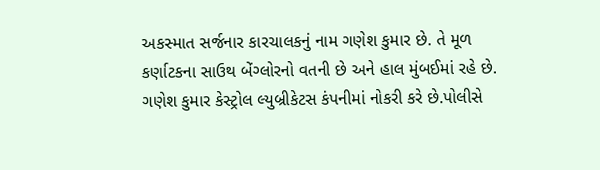અકસ્માત સર્જનાર કારચાલકનું નામ ગણેશ કુમાર છે. તે મૂળ કર્ણાટકના સાઉથ બેંગ્લોરનો વતની છે અને હાલ મુંબઈમાં રહે છે. ગણેશ કુમાર કેસ્ટ્રોલ લ્યુબ્રીકેટસ કંપનીમાં નોકરી કરે છે.પોલીસે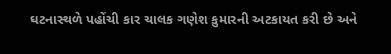ઘટનાસ્થળે પહોંચી કાર ચાલક ગણેશ કુમારની અટકાયત કરી છે અને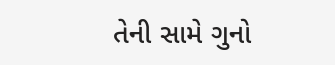તેની સામે ગુનો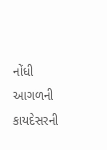નોંધી આગળની કાયદેસરની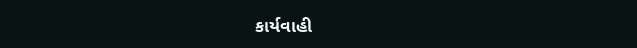કાર્યવાહી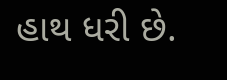હાથ ધરી છે.